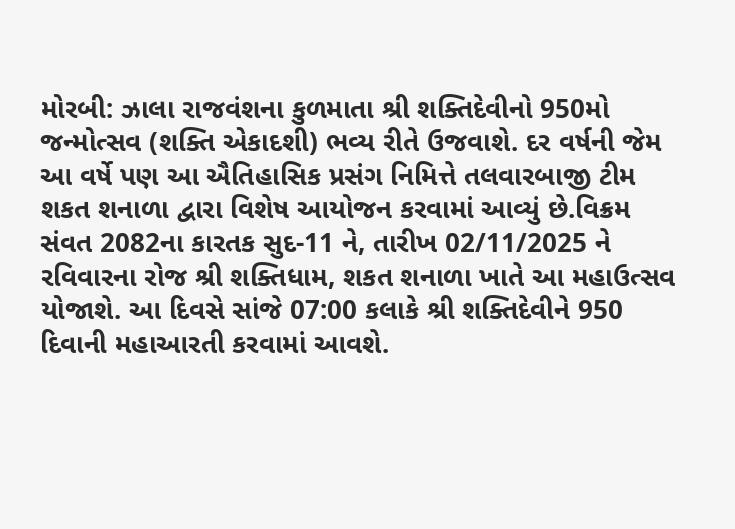મોરબી: ઝાલા રાજવંશના કુળમાતા શ્રી શક્તિદેવીનો 950મો જન્મોત્સવ (શક્તિ એકાદશી) ભવ્ય રીતે ઉજવાશે. દર વર્ષની જેમ આ વર્ષે પણ આ ઐતિહાસિક પ્રસંગ નિમિત્તે તલવારબાજી ટીમ શકત શનાળા દ્વારા વિશેષ આયોજન કરવામાં આવ્યું છે.વિક્રમ સંવત 2082ના કારતક સુદ-11 ને, તારીખ 02/11/2025 ને રવિવારના રોજ શ્રી શક્તિધામ, શકત શનાળા ખાતે આ મહાઉત્સવ યોજાશે. આ દિવસે સાંજે 07:00 કલાકે શ્રી શક્તિદેવીને 950 દિવાની મહાઆરતી કરવામાં આવશે.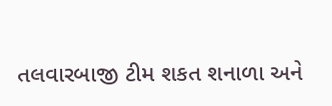તલવારબાજી ટીમ શકત શનાળા અને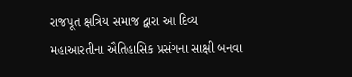રાજપૂત ક્ષત્રિય સમાજ દ્વારા આ દિવ્ય મહાઆરતીના ઐતિહાસિક પ્રસંગના સાક્ષી બનવા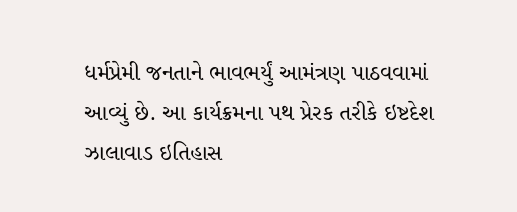ધર્મપ્રેમી જનતાને ભાવભર્યું આમંત્રણ પાઠવવામાં આવ્યું છે. આ કાર્યક્રમના પથ પ્રેરક તરીકે ઇષ્ટદેશ ઝાલાવાડ ઇતિહાસ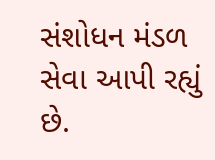સંશોધન મંડળ સેવા આપી રહ્યું છે.